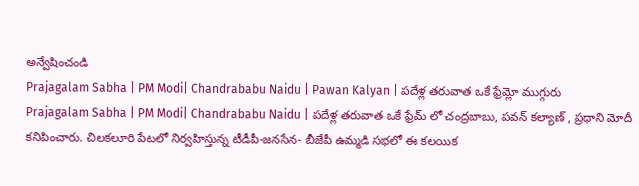అన్వేషించండి
Prajagalam Sabha | PM Modi| Chandrababu Naidu | Pawan Kalyan | పదేళ్ల తరువాత ఒకే ఫ్రేమ్లో ముగ్గురు
Prajagalam Sabha | PM Modi| Chandrababu Naidu | పదేళ్ల తరువాత ఒకే ఫ్రేమ్ లో చంద్రబాబు, పవన్ కల్యాణ్ , ప్రధాని మోదీ కనిపించారు. చిలకలూరి పేటలో నిర్వహిస్తున్న టీడీపీ-జనసేన- బీజేపీ ఉమ్మడి సభలో ఈ కలయిక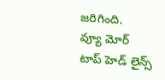జరిగింది.
వ్యూ మోర్
టాప్ హెడ్ లైన్స్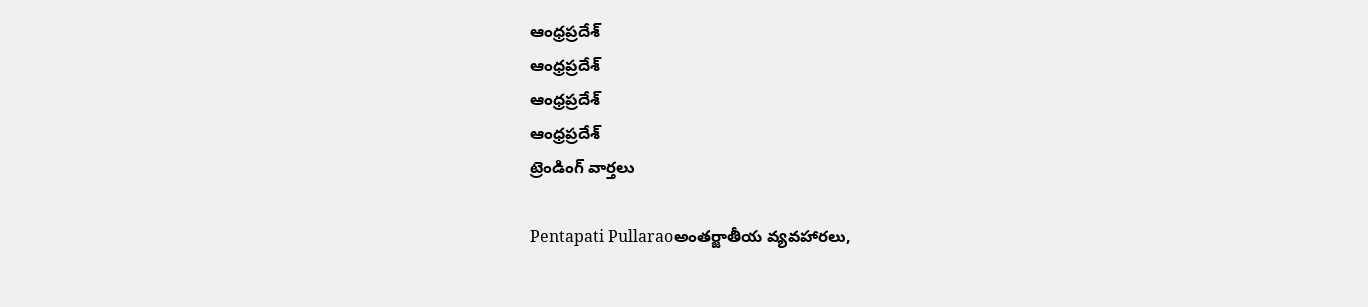ఆంధ్రప్రదేశ్
ఆంధ్రప్రదేశ్
ఆంధ్రప్రదేశ్
ఆంధ్రప్రదేశ్
ట్రెండింగ్ వార్తలు

Pentapati Pullaraoఅంతర్జాతీయ వ్యవహారలు,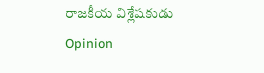రాజకీయ విశ్లేషకుడు
Opinion